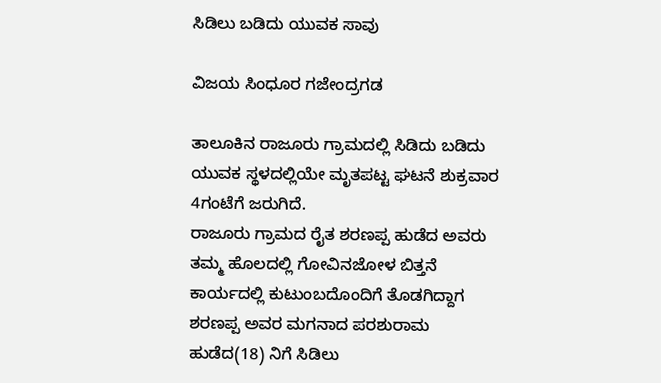ಸಿಡಿಲು ಬಡಿದು ಯುವಕ ಸಾವು

ವಿಜಯ ಸಿಂಧೂರ ಗಜೇಂದ್ರಗಡ

ತಾಲೂಕಿನ ರಾಜೂರು ಗ್ರಾಮದಲ್ಲಿ ಸಿಡಿದು ಬಡಿದು ಯುವಕ ಸ್ಥಳದಲ್ಲಿಯೇ ಮೃತಪಟ್ಟ ಘಟನೆ ಶುಕ್ರವಾರ 4ಗಂಟೆಗೆ ಜರುಗಿದೆ.
ರಾಜೂರು ಗ್ರಾಮದ ರೈತ ಶರಣಪ್ಪ ಹುಡೆದ ಅವರು ತಮ್ಮ ಹೊಲದಲ್ಲಿ ಗೋವಿನಜೋಳ ಬಿತ್ತನೆ ಕಾರ್ಯದಲ್ಲಿ ಕುಟುಂಬದೊಂದಿಗೆ ತೊಡಗಿದ್ದಾಗ ಶರಣಪ್ಪ ಅವರ ಮಗನಾದ ಪರಶುರಾಮ ಹುಡೆದ(18) ನಿಗೆ ಸಿಡಿಲು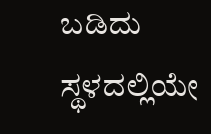ಬಡಿದು ಸ್ಥಳದಲ್ಲಿಯೇ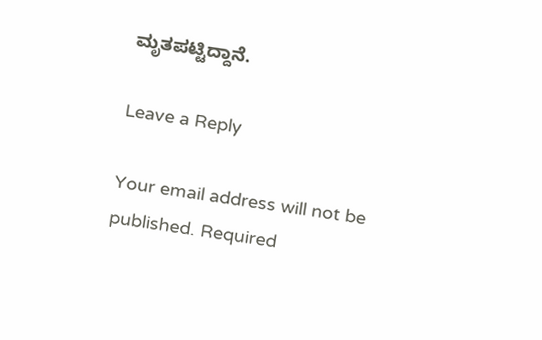ಮೃತಪಟ್ಟಿದ್ದಾನೆ.

Leave a Reply

Your email address will not be published. Required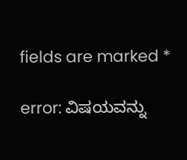fields are marked *

error: ವಿಷಯವನ್ನು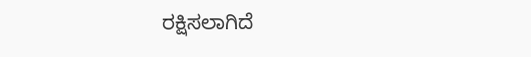ರಕ್ಷಿಸಲಾಗಿದೆ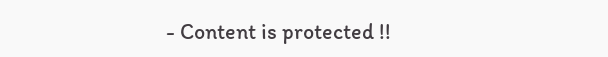- Content is protected !!